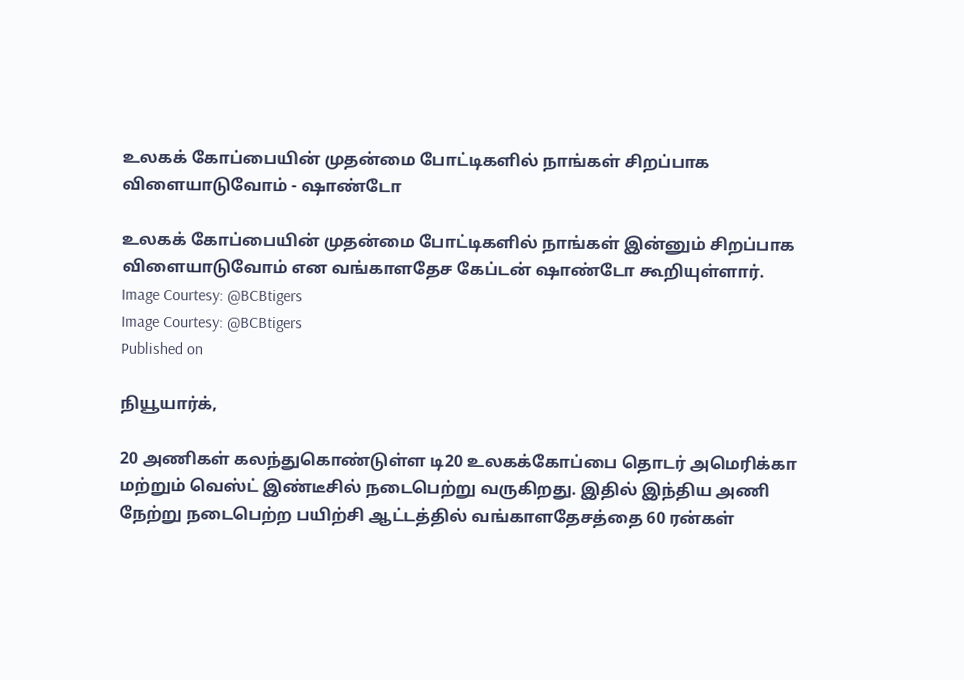உலகக் கோப்பையின் முதன்மை போட்டிகளில் நாங்கள் சிறப்பாக விளையாடுவோம் - ஷாண்டோ

உலகக் கோப்பையின் முதன்மை போட்டிகளில் நாங்கள் இன்னும் சிறப்பாக விளையாடுவோம் என வங்காளதேச கேப்டன் ஷாண்டோ கூறியுள்ளார்.
Image Courtesy: @BCBtigers
Image Courtesy: @BCBtigers
Published on

நியூயார்க்,

20 அணிகள் கலந்துகொண்டுள்ள டி20 உலகக்கோப்பை தொடர் அமெரிக்கா மற்றும் வெஸ்ட் இண்டீசில் நடைபெற்று வருகிறது. இதில் இந்திய அணி நேற்று நடைபெற்ற பயிற்சி ஆட்டத்தில் வங்காளதேசத்தை 60 ரன்கள்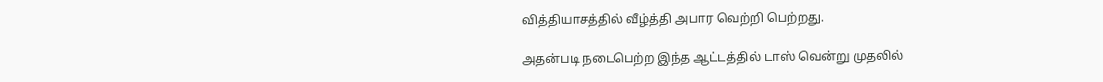வித்தியாசத்தில் வீழ்த்தி அபார வெற்றி பெற்றது.

அதன்படி நடைபெற்ற இந்த ஆட்டத்தில் டாஸ் வென்று முதலில்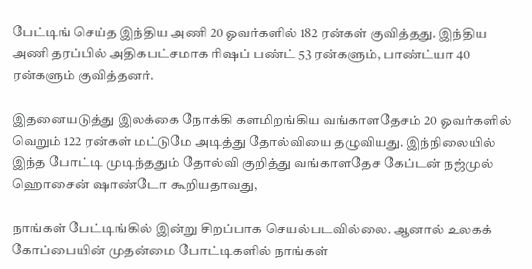பேட்டிங் செய்த இந்திய அணி 20 ஓவர்களில் 182 ரன்கள் குவித்தது. இந்திய அணி தரப்பில் அதிகபட்சமாக ரிஷப் பண்ட் 53 ரன்களும், பாண்ட்யா 40 ரன்களும் குவித்தனர்.

இதனையடுத்து இலக்கை நோக்கி களமிறங்கிய வங்காளதேசம் 20 ஓவர்களில் வெறும் 122 ரன்கள் மட்டுமே அடித்து தோல்வியை தழுவியது. இந்நிலையில் இந்த போட்டி முடிந்ததும் தோல்வி குறித்து வங்காளதேச கேப்டன் நஜ்முல் ஹொசைன் ஷாண்டோ கூறியதாவது,

நாங்கள் பேட்டிங்கில் இன்று சிறப்பாக செயல்படவில்லை. ஆனால் உலகக் கோப்பையின் முதன்மை போட்டிகளில் நாங்கள்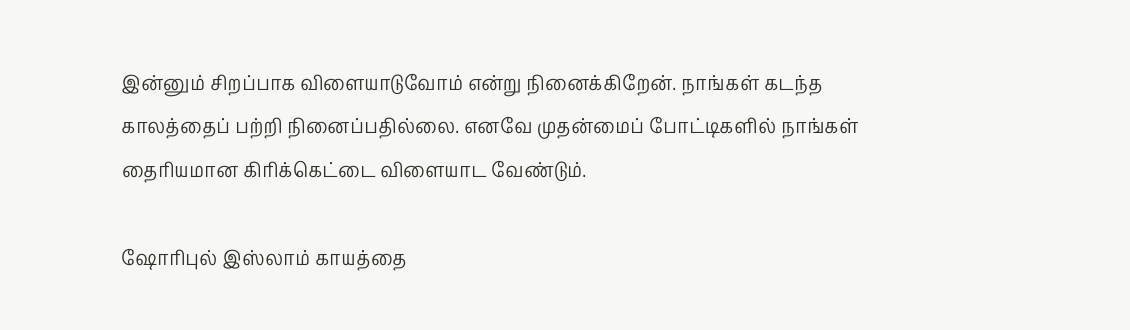இன்னும் சிறப்பாக விளையாடுவோம் என்று நினைக்கிறேன். நாங்கள் கடந்த காலத்தைப் பற்றி நினைப்பதில்லை. எனவே முதன்மைப் போட்டிகளில் நாங்கள் தைரியமான கிரிக்கெட்டை விளையாட வேண்டும்.

ஷோரிபுல் இஸ்லாம் காயத்தை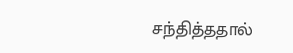சந்தித்ததால்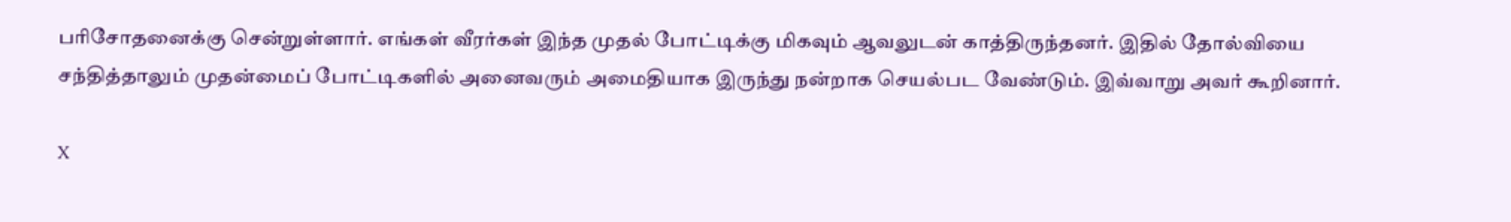பரிசோதனைக்கு சென்றுள்ளார். எங்கள் வீரர்கள் இந்த முதல் போட்டிக்கு மிகவும் ஆவலுடன் காத்திருந்தனர். இதில் தோல்வியை சந்தித்தாலும் முதன்மைப் போட்டிகளில் அனைவரும் அமைதியாக இருந்து நன்றாக செயல்பட வேண்டும். இவ்வாறு அவர் கூறினார்.

X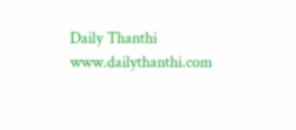Daily Thanthi
www.dailythanthi.com